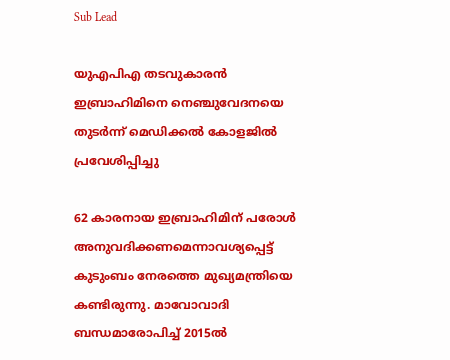Sub Lead

യുഎപിഎ തടവുകാരന്‍ ഇബ്രാഹിമിനെ നെഞ്ചുവേദനയെ തുടർന്ന് മെഡിക്കൽ കോളജിൽ പ്രവേശിപ്പിച്ചു

62 കാരനായ ഇബ്രാഹിമിന് പരോള്‍ അനുവദിക്കണമെന്നാവശ്യപ്പെട്ട് കുടുംബം നേരത്തെ മുഖ്യമന്ത്രിയെ കണ്ടിരുന്നു. മാവോവാദി ബന്ധമാരോപിച്ച് 2015ല്‍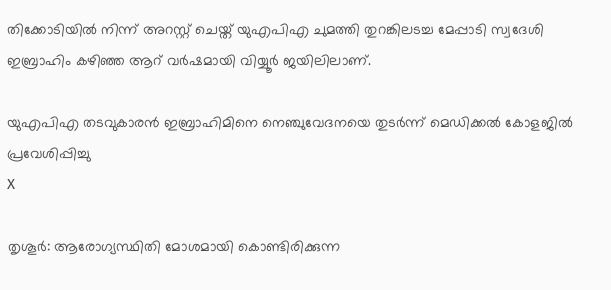തിക്കോടിയില്‍ നിന്ന് അറസ്റ്റ് ചെയ്ത് യുഎപിഎ ചുമത്തി തുറങ്കിലടച്ച മേപ്പാടി സ്വദേശി ഇബ്രാഹിം കഴിഞ്ഞ ആറ് വര്‍ഷമായി വിയ്യൂര്‍ ജയിലിലാണ്.

യുഎപിഎ തടവുകാരന്‍ ഇബ്രാഹിമിനെ നെഞ്ചുവേദനയെ തുടർന്ന് മെഡിക്കൽ കോളജിൽ പ്രവേശിപ്പിച്ചു
X

തൃശൂർ: ആരോഗ്യസ്ഥിതി മോശമായി കൊണ്ടിരിക്കുന്ന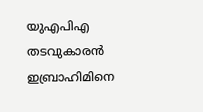യുഎപിഎ തടവുകാരന്‍ ഇബ്രാഹിമിനെ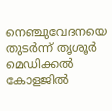നെഞ്ചുവേദനയെ തുടർന്ന് തൃശൂർ മെഡിക്കൽ കോളജിൽ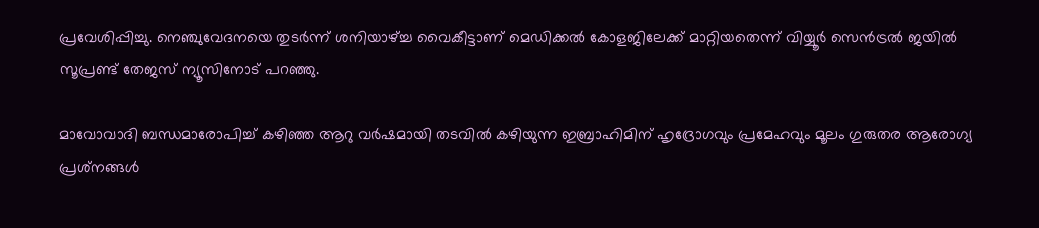പ്രവേശിപ്പിച്ചു. നെഞ്ചുവേദനയെ തുടർന്ന് ശനിയാഴ്ച്ച വൈകീട്ടാണ് മെഡിക്കൽ കോളജിലേക്ക് മാറ്റിയതെന്ന് വിയ്യൂർ സെൻട്രൽ ജയിൽ സൂപ്രണ്ട് തേജസ് ന്യൂസിനോട് പറഞ്ഞു.

മാവോവാദി ബന്ധമാരോപിച്ച് കഴിഞ്ഞ ആറു വർഷമായി തടവിൽ കഴിയുന്ന ഇബ്രാഹിമിന് ഹൃദ്രോഗവും പ്രമേഹവും മൂലം ഗുരുതര ആരോഗ്യ പ്രശ്‌നങ്ങള്‍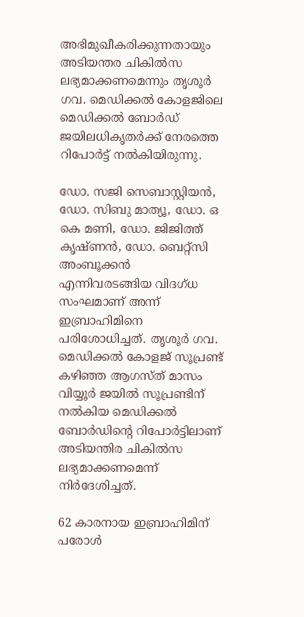അഭിമുഖീകരിക്കുന്നതായും അടിയന്തര ചികില്‍സ ലഭ്യമാക്കണമെന്നും തൃശൂര്‍ ഗവ. മെഡിക്കല്‍ കോളജിലെ മെഡിക്കല്‍ ബോര്‍ഡ് ജയിലധികൃതർക്ക് നേരത്തെ റിപോർട്ട് നൽകിയിരുന്നു.

ഡോ. സജി സെബാസ്റ്റിയന്‍, ഡോ. സിബു മാത്യൂ, ഡോ. ഒ കെ മണി, ഡോ. ജിജിത്ത് കൃഷ്ണന്‍, ഡോ. ബെറ്റ്‌സി അംബൂക്കന്‍ എന്നിവരടങ്ങിയ വിദഗ്ധ സംഘമാണ് അന്ന് ഇബ്രാഹിമിനെ പരിശോധിച്ചത്. തൃശൂര്‍ ഗവ. മെഡിക്കല്‍ കോളജ് സൂപ്രണ്ട് കഴിഞ്ഞ ആഗസ്ത് മാസം വിയ്യൂര്‍ ജയില്‍ സൂപ്രണ്ടിന് നല്‍കിയ മെഡിക്കല്‍ ബോര്‍ഡിന്റെ റിപോര്‍ട്ടിലാണ് അടിയന്തിര ചികില്‍സ ലഭ്യമാക്കണമെന്ന് നിര്‍ദേശിച്ചത്.

62 കാരനായ ഇബ്രാഹിമിന് പരോള്‍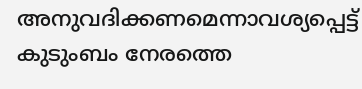അനുവദിക്കണമെന്നാവശ്യപ്പെട്ട് കുടുംബം നേരത്തെ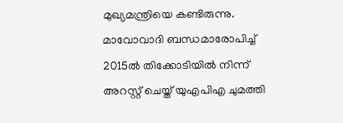മുഖ്യമന്ത്രിയെ കണ്ടിരുന്നു. മാവോവാദി ബന്ധമാരോപിച്ച് 2015ല്‍ തിക്കോടിയില്‍ നിന്ന് അറസ്റ്റ് ചെയ്ത് യുഎപിഎ ചുമത്തി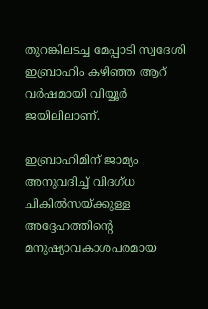തുറങ്കിലടച്ച മേപ്പാടി സ്വദേശി ഇബ്രാഹിം കഴിഞ്ഞ ആറ് വര്‍ഷമായി വിയ്യൂര്‍ ജയിലിലാണ്.

ഇബ്രാഹിമിന് ജാമ്യം അനുവദിച്ച് വിദഗ്ധ ചികിൽസയ്ക്കുള്ള അദ്ദേഹത്തിന്റെ മനുഷ്യാവകാശപരമായ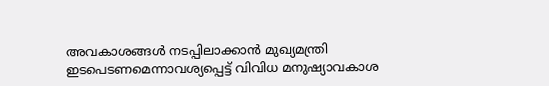അവകാശങ്ങൾ നടപ്പിലാക്കാൻ മുഖ്യമന്ത്രി ഇടപെടണമെന്നാവശ്യപ്പെട്ട് വിവിധ മനുഷ്യാവകാശ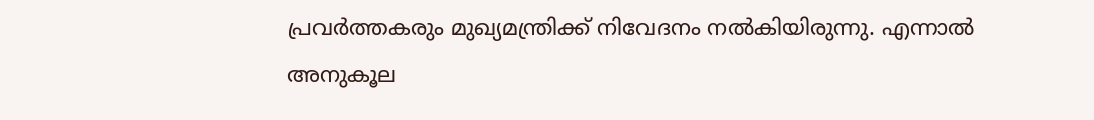പ്രവര്‍ത്തകരും മുഖ്യമന്ത്രിക്ക് നിവേദനം നല്‍കിയിരുന്നു. എന്നാൽ അനുകൂല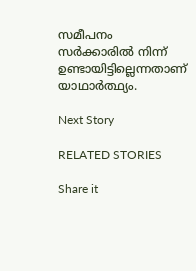സമീപനം സർക്കാരിൽ നിന്ന് ഉണ്ടായിട്ടില്ലെന്നതാണ് യാഥാർത്ഥ്യം.

Next Story

RELATED STORIES

Share it